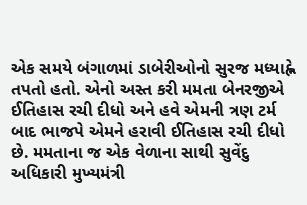એક સમયે બંગાળમાં ડાબેરીઓનો સુરજ મધ્યાહ્ને તપતો હતો. એનો અસ્ત કરી મમતા બેનરજીએ ઈતિહાસ રચી દીધો અને હવે એમની ત્રણ ટર્મ બાદ ભાજપે એમને હરાવી ઈતિહાસ રચી દીધો છે. મમતાના જ એક વેળાના સાથી સુવેંદુ અધિકારી મુખ્યમંત્રી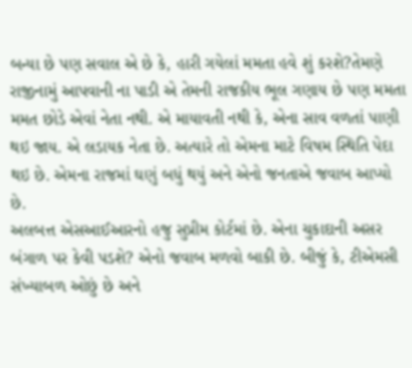બન્યા છે પણ સવાલ એ છે કે, હારી ગયેલાં મમતા હવે શું કરશે?તેમણે રાજીનામું આપવાની ના પાડી એ તેમની રાજકીય ભૂલ ગણાય છે પણ મમતા મમત છોડે એવાં નેતા નથી. એ માયાવતી નથી કે, એના સાવ વળતાં પાણી થઇ જાય. એ લડાયક નેતા છે. અત્યારે તો એમના માટે વિષમ સ્થિતિ પેદા થઇ છે. એમના રાજમાં ઘણું બધું થયું અને એનો જનતાએ જવાબ આપ્યો છે.
અલબત્ત એસઆઈઆરનો હજુ સુપ્રીમ કોર્ટમાં છે. એના ચુકાદાની અસર બંગાળ પર કેવી પડશે? એનો જવાબ મળવો બાકી છે. બીજું કે, ટીએમસી સંખ્યાબળ ઓછું છે અને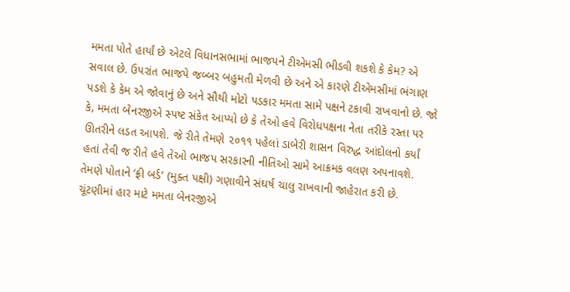મમતા પોતે હાર્યાં છે એટલે વિધાનસભામાં ભાજપને ટીએમસી ભીડવી શકશે કે કેમ? એ સવાલ છે. ઉપરાંત ભાજપે જબ્બર બહુમતી મેળવી છે અને એ કારણે ટીએમસીમાં ભંગાણ પડશે કે કેમ એ જોવાનું છે અને સૌથી મોટો પડકાર મમતા સામે પક્ષને ટકાવી રાખવાનો છે. જો કે, મમતા બેનરજીએ સ્પષ્ટ સંકેત આપ્યો છે કે તેઓ હવે વિરોધપક્ષના નેતા તરીકે રસ્તા પર ઊતરીને લડત આપશે. જે રીતે તેમણે ૨૦૧૧ પહેલાં ડાબેરી શાસન વિરુદ્ધ આંદોલનો કર્યાં હતાં તેવી જ રીતે હવે તેઓ ભાજપ સરકારની નીતિઓ સામે આક્રમક વલણ અપનાવશે. તેમણે પોતાને ‘ફ્રી બર્ડ’ (મુક્ત પક્ષી) ગણાવીને સંઘર્ષ ચાલુ રાખવાની જાહેરાત કરી છે.
ચૂંટણીમાં હાર માટે મમતા બેનરજીએ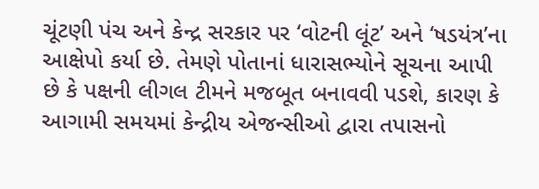ચૂંટણી પંચ અને કેન્દ્ર સરકાર પર ‘વોટની લૂંટ’ અને ‘ષડયંત્ર’ના આક્ષેપો કર્યા છે. તેમણે પોતાનાં ધારાસભ્યોને સૂચના આપી છે કે પક્ષની લીગલ ટીમને મજબૂત બનાવવી પડશે, કારણ કે આગામી સમયમાં કેન્દ્રીય એજન્સીઓ દ્વારા તપાસનો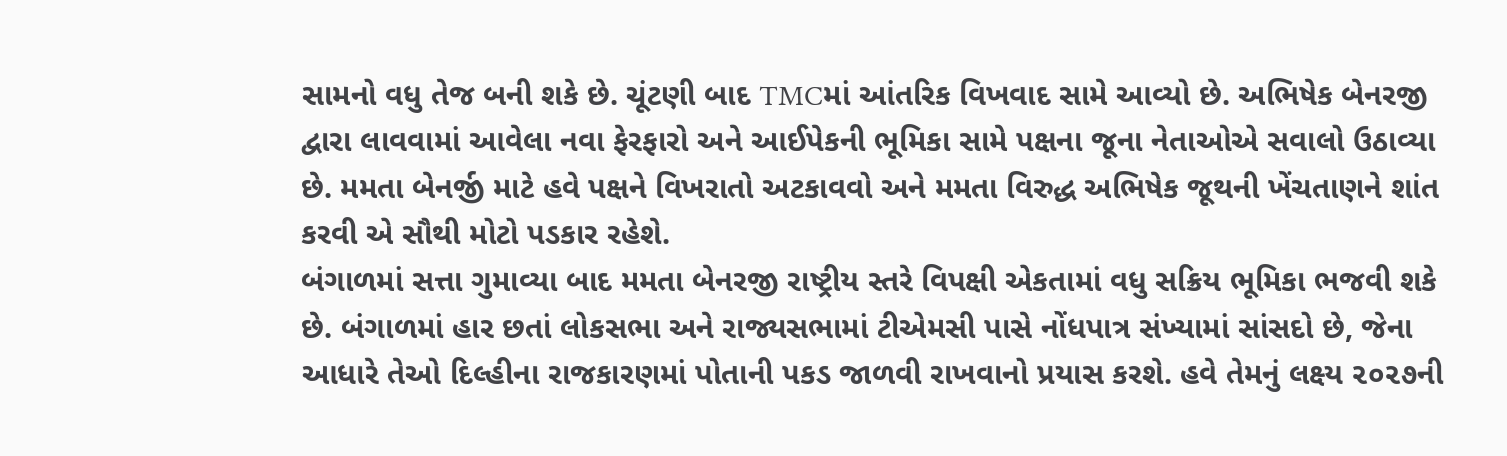સામનો વધુ તેજ બની શકે છે. ચૂંટણી બાદ TMCમાં આંતરિક વિખવાદ સામે આવ્યો છે. અભિષેક બેનરજી દ્વારા લાવવામાં આવેલા નવા ફેરફારો અને આઈપેકની ભૂમિકા સામે પક્ષના જૂના નેતાઓએ સવાલો ઉઠાવ્યા છે. મમતા બેનર્જી માટે હવે પક્ષને વિખરાતો અટકાવવો અને મમતા વિરુદ્ધ અભિષેક જૂથની ખેંચતાણને શાંત કરવી એ સૌથી મોટો પડકાર રહેશે.
બંગાળમાં સત્તા ગુમાવ્યા બાદ મમતા બેનરજી રાષ્ટ્રીય સ્તરે વિપક્ષી એકતામાં વધુ સક્રિય ભૂમિકા ભજવી શકે છે. બંગાળમાં હાર છતાં લોકસભા અને રાજ્યસભામાં ટીએમસી પાસે નોંધપાત્ર સંખ્યામાં સાંસદો છે, જેના આધારે તેઓ દિલ્હીના રાજકારણમાં પોતાની પકડ જાળવી રાખવાનો પ્રયાસ કરશે. હવે તેમનું લક્ષ્ય ૨૦૨૭ની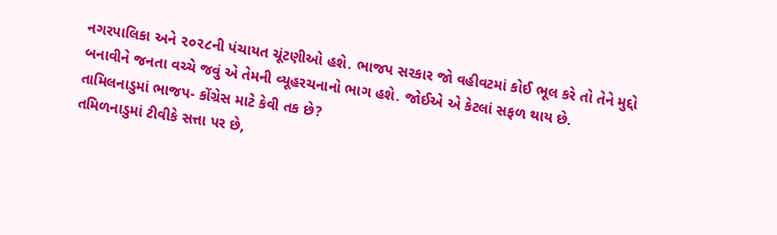નગરપાલિકા અને ૨૦૨૮ની પંચાયત ચૂંટણીઓ હશે. ભાજપ સરકાર જો વહીવટમાં કોઈ ભૂલ કરે તો તેને મુદ્દો બનાવીને જનતા વચ્ચે જવું એ તેમની વ્યૂહરચનાનો ભાગ હશે. જોઈએ એ કેટલાં સફળ થાય છે.
તામિલનાડુમાં ભાજપ- કોંગ્રેસ માટે કેવી તક છે?
તમિળનાડુમાં ટીવીકે સત્તા પર છે,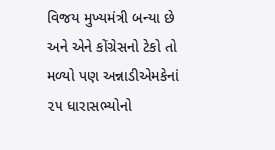વિજય મુખ્યમંત્રી બન્યા છે અને એને કોંગ્રેસનો ટેકો તો મળ્યો પણ અન્નાડીએમકેનાં ૨૫ ધારાસભ્યોનો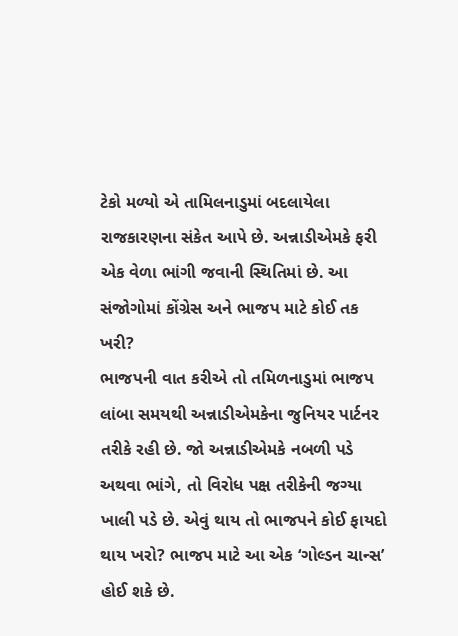ટેકો મળ્યો એ તામિલનાડુમાં બદલાયેલા રાજકારણના સંકેત આપે છે. અન્નાડીએમકે ફરી એક વેળા ભાંગી જવાની સ્થિતિમાં છે. આ સંજોગોમાં કોંગ્રેસ અને ભાજપ માટે કોઈ તક ખરી?
ભાજપની વાત કરીએ તો તમિળનાડુમાં ભાજપ લાંબા સમયથી અન્નાડીએમકેના જુનિયર પાર્ટનર તરીકે રહી છે. જો અન્નાડીએમકે નબળી પડે અથવા ભાંગે, તો વિરોધ પક્ષ તરીકેની જગ્યા ખાલી પડે છે. એવું થાય તો ભાજપને કોઈ ફાયદો થાય ખરો? ભાજપ માટે આ એક ‘ગોલ્ડન ચાન્સ’ હોઈ શકે છે.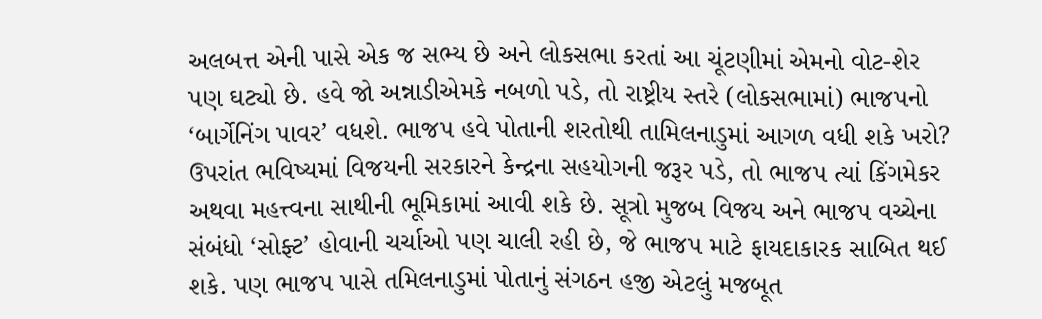અલબત્ત એની પાસે એક જ સભ્ય છે અને લોકસભા કરતાં આ ચૂંટણીમાં એમનો વોટ-શેર પણ ઘટ્યો છે. હવે જો અન્નાડીએમકે નબળો પડે, તો રાષ્ટ્રીય સ્તરે (લોકસભામાં) ભાજપનો ‘બાર્ગેનિંગ પાવર’ વધશે. ભાજપ હવે પોતાની શરતોથી તામિલનાડુમાં આગળ વધી શકે ખરો?
ઉપરાંત ભવિષ્યમાં વિજયની સરકારને કેન્દ્રના સહયોગની જરૂર પડે, તો ભાજપ ત્યાં કિંગમેકર અથવા મહત્ત્વના સાથીની ભૂમિકામાં આવી શકે છે. સૂત્રો મુજબ વિજય અને ભાજપ વચ્ચેના સંબંધો ‘સોફ્ટ’ હોવાની ચર્ચાઓ પણ ચાલી રહી છે, જે ભાજપ માટે ફાયદાકારક સાબિત થઈ શકે. પણ ભાજપ પાસે તમિલનાડુમાં પોતાનું સંગઠન હજી એટલું મજબૂત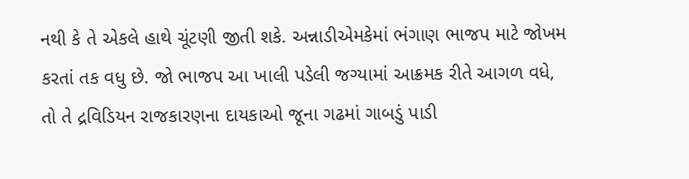નથી કે તે એકલે હાથે ચૂંટણી જીતી શકે. અન્નાડીએમકેમાં ભંગાણ ભાજપ માટે જોખમ કરતાં તક વધુ છે. જો ભાજપ આ ખાલી પડેલી જગ્યામાં આક્રમક રીતે આગળ વધે, તો તે દ્રવિડિયન રાજકારણના દાયકાઓ જૂના ગઢમાં ગાબડું પાડી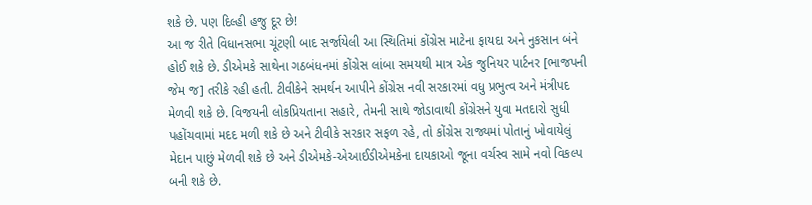શકે છે. પણ દિલ્હી હજુ દૂર છે!
આ જ રીતે વિધાનસભા ચૂંટણી બાદ સર્જાયેલી આ સ્થિતિમાં કોંગ્રેસ માટેના ફાયદા અને નુકસાન બંને હોઈ શકે છે. ડીએમકે સાથેના ગઠબંધનમાં કોંગ્રેસ લાંબા સમયથી માત્ર એક જુનિયર પાર્ટનર [ભાજપની જેમ જ] તરીકે રહી હતી. ટીવીકેને સમર્થન આપીને કોંગ્રેસ નવી સરકારમાં વધુ પ્રભુત્વ અને મંત્રીપદ મેળવી શકે છે. વિજયની લોકપ્રિયતાના સહારે, તેમની સાથે જોડાવાથી કોંગ્રેસને યુવા મતદારો સુધી પહોંચવામાં મદદ મળી શકે છે અને ટીવીકે સરકાર સફળ રહે, તો કોંગ્રેસ રાજ્યમાં પોતાનું ખોવાયેલું મેદાન પાછું મેળવી શકે છે અને ડીએમકે-એઆઈડીએમકેના દાયકાઓ જૂના વર્ચસ્વ સામે નવો વિકલ્પ બની શકે છે.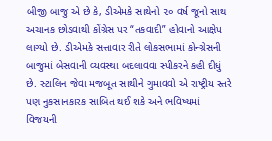બીજી બાજુ એ છે કે, ડીએમકે સાથેનો ૨૦ વર્ષ જૂનો સાથ અચાનક છોડવાથી કોંગ્રેસ પર “તકવાદી” હોવાનો આક્ષેપ લાગ્યો છે. ડીએમકે સત્તાવાર રીતે લોકસભામાં કોન્ગ્રેસની બાજુમાં બેસવાની વ્યવસ્થા બદલાવવા સ્પીકરને કહી દીધું છે. સ્ટાલિન જેવા મજબૂત સાથીને ગુમાવવો એ રાષ્ટ્રીય સ્તરે પણ નુકસાનકારક સાબિત થઈ શકે અને ભવિષ્યમાં વિજયની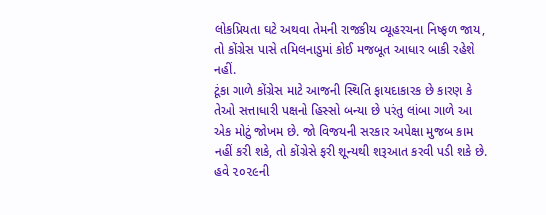લોકપ્રિયતા ઘટે અથવા તેમની રાજકીય વ્યૂહરચના નિષ્ફળ જાય, તો કોંગ્રેસ પાસે તમિલનાડુમાં કોઈ મજબૂત આધાર બાકી રહેશે નહીં.
ટૂંકા ગાળે કોંગ્રેસ માટે આજની સ્થિતિ ફાયદાકારક છે કારણ કે તેઓ સત્તાધારી પક્ષનો હિસ્સો બન્યા છે પરંતુ લાંબા ગાળે આ એક મોટું જોખમ છે. જો વિજયની સરકાર અપેક્ષા મુજબ કામ નહીં કરી શકે, તો કોંગ્રેસે ફરી શૂન્યથી શરૂઆત કરવી પડી શકે છે. હવે ૨૦૨૯ની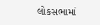લોકસભામાં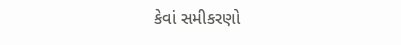કેવાં સમીકરણો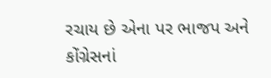રચાય છે એના પર ભાજપ અને કોંગ્રેસનાં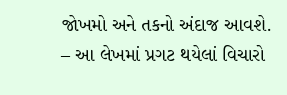જોખમો અને તકનો અંદાજ આવશે.
– આ લેખમાં પ્રગટ થયેલાં વિચારો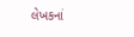લેખકનાં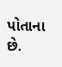પોતાના છે.